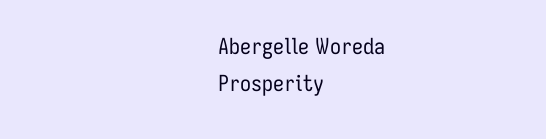Abergelle Woreda Prosperity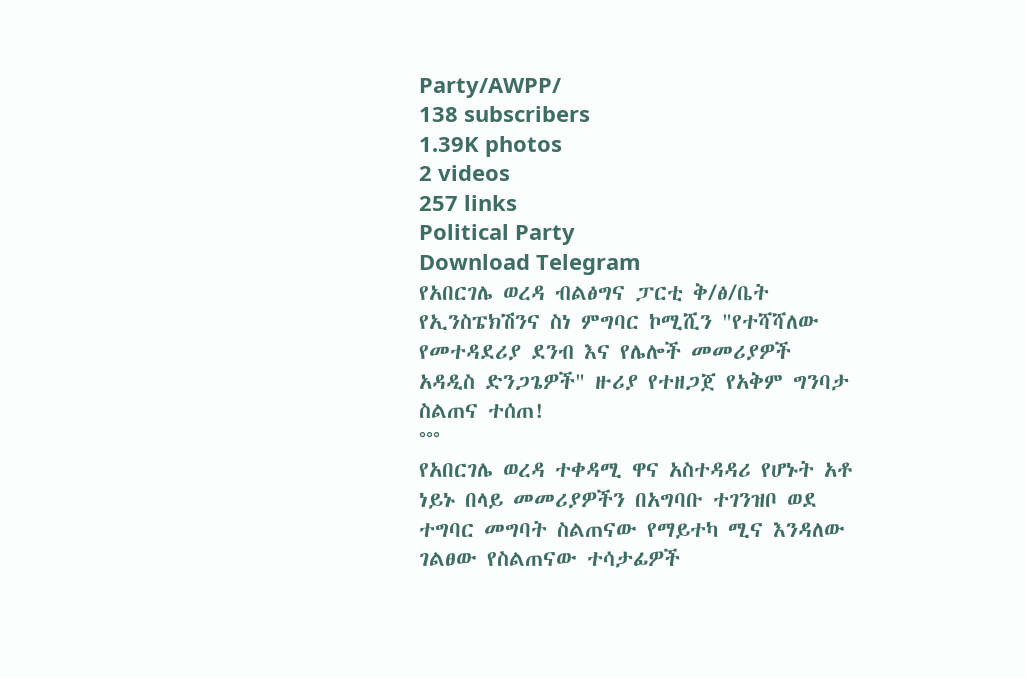Party/AWPP/
138 subscribers
1.39K photos
2 videos
257 links
Political Party
Download Telegram
የአበርገሌ ወረዳ ብልፅግና ፓርቲ ቅ/ፅ/ቤት የኢንስፔክሽንና ስነ ምግባር ኮሚሺን "የተሻሻለው የመተዳደሪያ ደንብ እና የሌሎች መመሪያዎች አዳዲስ ድንጋጌዎች" ዙሪያ የተዘጋጀ የአቅም ግንባታ ስልጠና ተሰጠ!
°°°
የአበርገሌ ወረዳ ተቀዳሚ ዋና አስተዳዳሪ የሆኑት አቶ ነይኑ በላይ መመሪያዎችን በአግባቡ ተገንዝቦ ወደ ተግባር መግባት ስልጠናው የማይተካ ሚና እንዳለው ገልፀው የስልጠናው ተሳታፊዎች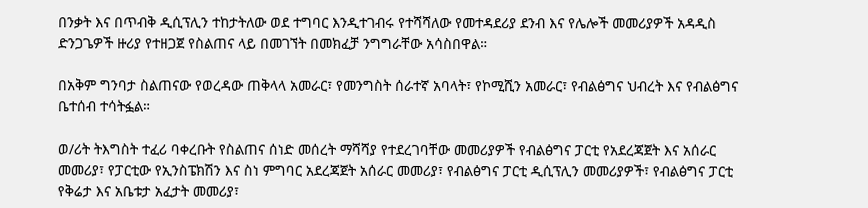በንቃት እና በጥብቅ ዲሲፕሊን ተከታትለው ወደ ተግባር እንዲተገብሩ የተሻሻለው የመተዳደሪያ ደንብ እና የሌሎች መመሪያዎች አዳዲስ ድንጋጌዎች ዙሪያ የተዘጋጀ የስልጠና ላይ በመገኘት በመክፈቻ ንግግራቸው አሳስበዋል።

በአቅም ግንባታ ስልጠናው የወረዳው ጠቅላላ አመራር፣ የመንግስት ሰራተኛ አባላት፣ የኮሚሺን አመራር፣ የብልፅግና ህብረት እና የብልፅግና ቤተሰብ ተሳትፏል።

ወ/ሪት ትእግስት ተፈሪ ባቀረቡት የስልጠና ሰነድ መሰረት ማሻሻያ የተደረገባቸው መመሪያዎች የብልፅግና ፓርቲ የአደረጃጀት እና አሰራር መመሪያ፣ የፓርቲው የኢንስፔክሽን እና ስነ ምግባር አደረጃጀት አሰራር መመሪያ፣ የብልፅግና ፓርቲ ዲሲፕሊን መመሪያዎች፣ የብልፅግና ፓርቲ የቅሬታ እና አቤቱታ አፈታት መመሪያ፣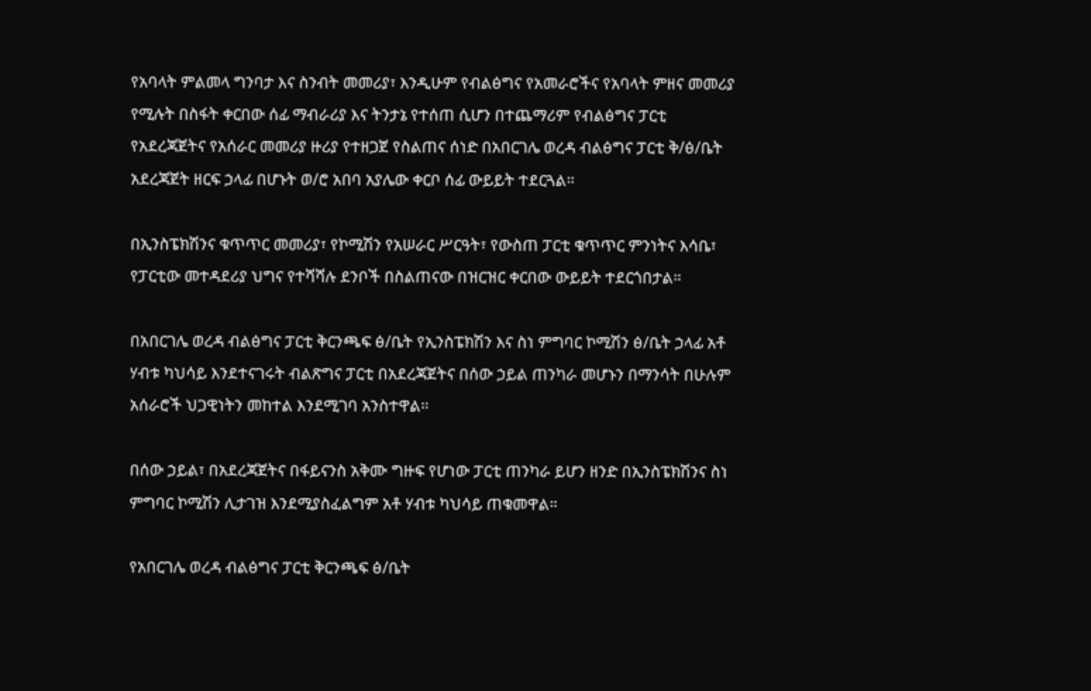የአባላት ምልመላ ግንባታ እና ስንብት መመሪያ፣ እንዲሁም የብልፅግና የአመራሮችና የአባላት ምዘና መመሪያ የሚሉት በስፋት ቀርበው ሰፊ ማብራሪያ እና ትንታኔ የተሰጠ ሲሆን በተጨማሪም የብልፅግና ፓርቲ የአደረጃጀትና የአሰራር መመሪያ ዙሪያ የተዘጋጀ የስልጠና ሰነድ በአበርገሌ ወረዳ ብልፅግና ፓርቲ ቅ/ፅ/ቤት አደረጃጀት ዘርፍ ኃላፊ በሆኑት ወ/ሮ አበባ አያሌው ቀርቦ ሰፊ ውይይት ተደርጓል።

በኢንስፔክሽንና ቁጥጥር መመሪያ፣ የኮሚሽን የአሠራር ሥርዓት፣ የውስጠ ፓርቲ ቁጥጥር ምንነትና እሳቤ፣ የፓርቲው መተዳደሪያ ህግና የተሻሻሉ ደንቦች በስልጠናው በዝርዝር ቀርበው ውይይት ተደርጎበታል።

በአበርገሌ ወረዳ ብልፅግና ፓርቲ ቅርንጫፍ ፅ/ቤት የኢንስፔክሽን እና ስነ ምግባር ኮሚሽን ፅ/ቤት ኃላፊ አቶ ሃብቱ ካህሳይ እንደተናገሩት ብልጽግና ፓርቲ በአደረጃጀትና በሰው ኃይል ጠንካራ መሆኑን በማንሳት በሁሉም አሰራሮች ህጋዊነትን መከተል እንደሚገባ አንስተዋል።

በሰው ኃይል፣ በአደረጃጀትና በፋይናንስ አቅሙ ግዙፍ የሆነው ፓርቲ ጠንካራ ይሆን ዘንድ በኢንስፔክሽንና ስነ ምግባር ኮሚሽን ሊታገዝ እንደሚያስፈልግም አቶ ሃብቱ ካህሳይ ጠቁመዋል።

የአበርገሌ ወረዳ ብልፅግና ፓርቲ ቅርንጫፍ ፅ/ቤት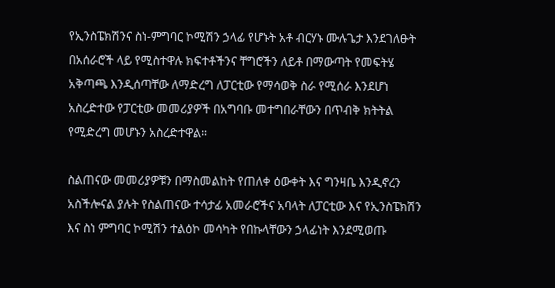የኢንስፔክሽንና ስነ-ምግባር ኮሚሽን ኃላፊ የሆኑት አቶ ብርሃኑ ሙሉጌታ እንደገለፁት በአሰራሮች ላይ የሚስተዋሉ ክፍተቶችንና ቸግሮችን ለይቶ በማውጣት የመፍትሄ አቅጣጫ እንዲሰጣቸው ለማድረግ ለፓርቲው የማሳወቅ ስራ የሚሰራ እንደሆነ አስረድተው የፓርቲው መመሪያዎች በአግባቡ መተግበራቸውን በጥብቅ ክትትል የሚድረግ መሆኑን አስረድተዋል።

ስልጠናው መመሪያዎቹን በማስመልከት የጠለቀ ዕውቀት እና ግንዛቤ እንዲኖረን አስችሎናል ያሉት የስልጠናው ተሳታፊ አመራሮችና አባላት ለፓርቲው እና የኢንስፔክሽን እና ስነ ምግባር ኮሚሽን ተልዕኮ መሳካት የበኩላቸውን ኃላፊነት እንደሚወጡ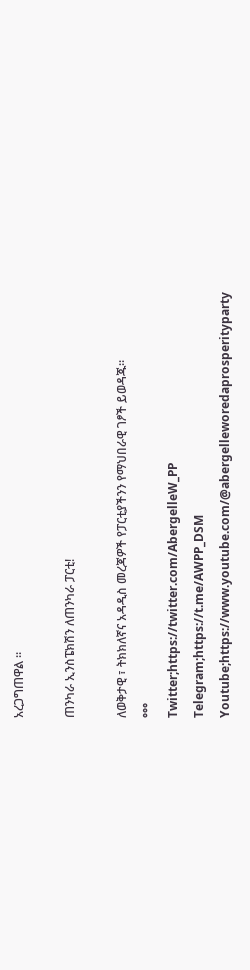አረጋግጠዋል ።

ጠንካራ ኢንስፔክሽን ለጠንካራ ፓርቲ!

ለወቅታዊ ፣ ትክክለኛና አዳዲስ መረጃዎች የፓርቲያችንን የማህበራዊ ገፆች ይወዳጁ።
°°°
Twitter;https://twitter.com/AbergelleW_PP
Telegram;https://t.me/AWPP_DSM
Youtube;https://www.youtube.com/@abergelleworedaprosperityparty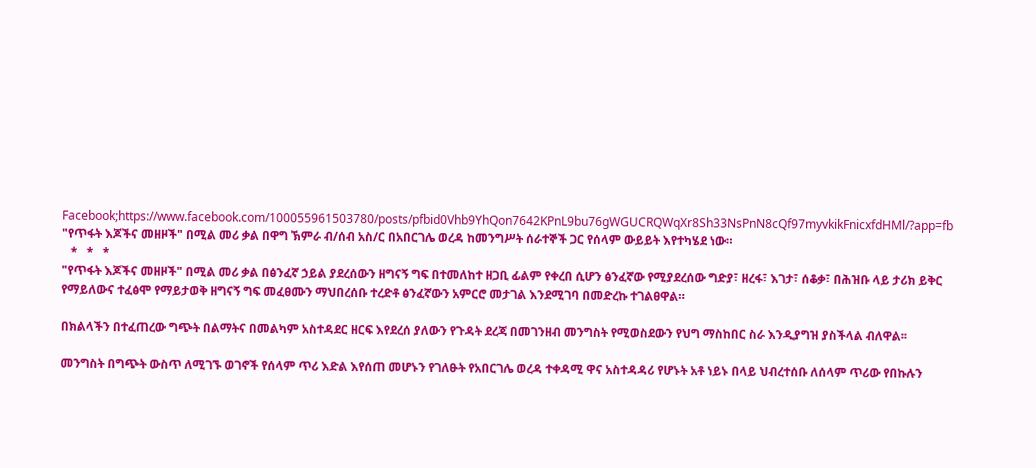Facebook;https://www.facebook.com/100055961503780/posts/pfbid0Vhb9YhQon7642KPnL9bu76gWGUCRQWqXr8Sh33NsPnN8cQf97myvkikFnicxfdHMl/?app=fb
"የጥፋት እጆችና መዘዞች" በሚል መሪ ቃል በዋግ ኽምራ ብ/ሰብ አስ/ር በአበርገሌ ወረዳ ከመንግሥት ሰራተኞች ጋር የሰላም ውይይት እየተካሄደ ነው።
   *   *   *
"የጥፋት እጆችና መዘዞች" በሚል መሪ ቃል በፅንፈኛ ኃይል ያደረሰውን ዘግናኝ ግፍ በተመለከተ ዘጋቢ ፊልም የቀረበ ሲሆን ፅንፈኛው የሚያደረሰው ግድያ፣ ዘረፋ፣ እገታ፣ ሰቆቃ፣ በሕዝቡ ላይ ታሪክ ይቅር የማይለውና ተፈፅሞ የማይታወቅ ዘግናኝ ግፍ መፈፀሙን ማህበረሰቡ ተረድቶ ፅንፈኛውን አምርሮ መታገል እንደሚገባ በመድረኩ ተገልፀዋል።

በክልላችን በተፈጠረው ግጭት በልማትና በመልካም አስተዳደር ዘርፍ እየደረሰ ያለውን የጉዳት ደረጃ በመገንዘብ መንግስት የሚወስደውን የህግ ማስከበር ስራ እንዲያግዝ ያስችላል ብለዋል፡፡

መንግስት በግጭት ውስጥ ለሚገኙ ወገኖች የሰላም ጥሪ እድል እየሰጠ መሆኑን የገለፁት የአበርገሌ ወረዳ ተቀዳሚ ዋና አስተዳዳሪ የሆኑት አቶ ነይኑ በላይ ህብረተሰቡ ለሰላም ጥሪው የበኩሉን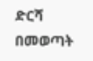ድርሻ በመወጣት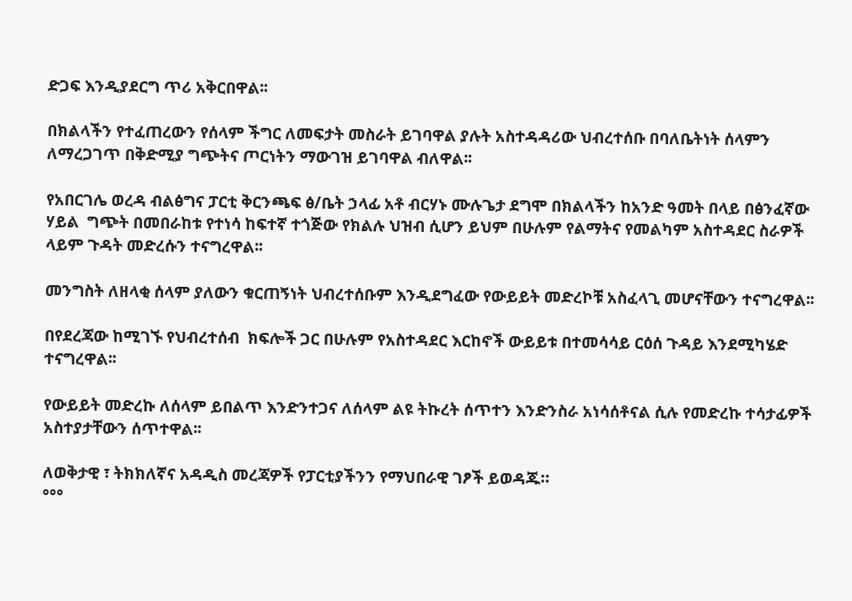ድጋፍ እንዲያደርግ ጥሪ አቅርበዋል፡፡

በክልላችን የተፈጠረውን የሰላም ችግር ለመፍታት መስራት ይገባዋል ያሉት አስተዳዳሪው ህብረተሰቡ በባለቤትነት ሰላምን ለማረጋገጥ በቅድሚያ ግጭትና ጦርነትን ማውገዝ ይገባዋል ብለዋል፡፡

የአበርገሌ ወረዳ ብልፅግና ፓርቲ ቅርንጫፍ ፅ/ቤት ኃላፊ አቶ ብርሃኑ ሙሉጌታ ደግሞ በክልላችን ከአንድ ዓመት በላይ በፅንፈኛው ሃይል  ግጭት በመበራከቱ የተነሳ ከፍተኛ ተጎጅው የክልሉ ህዝብ ሲሆን ይህም በሁሉም የልማትና የመልካም አስተዳደር ስራዎች ላይም ጉዳት መድረሱን ተናግረዋል፡፡

መንግስት ለዘላቂ ሰላም ያለውን ቁርጠኝነት ህብረተሰቡም እንዲደግፈው የውይይት መድረኮቹ አስፈላጊ መሆናቸውን ተናግረዋል፡፡

በየደረጃው ከሚገኙ የህብረተሰብ  ክፍሎች ጋር በሁሉም የአስተዳደር እርከኖች ውይይቱ በተመሳሳይ ርዕሰ ጉዳይ እንደሚካሄድ ተናግረዋል፡፡

የውይይት መድረኩ ለሰላም ይበልጥ እንድንተጋና ለሰላም ልዩ ትኩረት ሰጥተን እንድንስራ አነሳሰቶናል ሲሉ የመድረኩ ተሳታፊዎች አስተያታቸውን ሰጥተዋል፡፡

ለወቅታዊ ፣ ትክክለኛና አዳዲስ መረጃዎች የፓርቲያችንን የማህበራዊ ገፆች ይወዳጁ።
°°°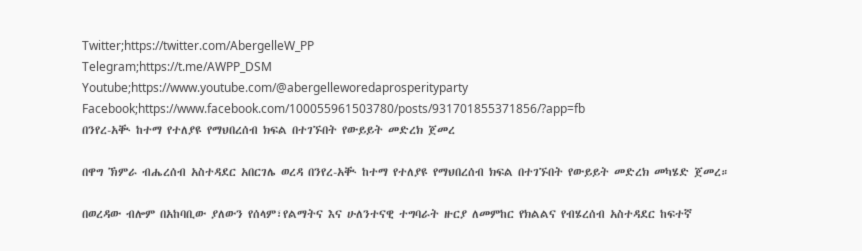Twitter;https://twitter.com/AbergelleW_PP
Telegram;https://t.me/AWPP_DSM
Youtube;https://www.youtube.com/@abergelleworedaprosperityparty
Facebook;https://www.facebook.com/100055961503780/posts/931701855371856/?app=fb
በንየረ-አቚ ከተማ የተለያዩ የማህበረሰብ ክፍል በተገኙበት የውይይት መድረክ ጀመረ

በዋግ ኽምራ ብሔረሰብ አስተዳደር አበርገሌ ወረዳ በንየረ-አቚ ከተማ የተለያዩ የማህበረሰብ ክፍል በተገኙበት የውይይት መድረክ መካሄድ ጀመረ።

በወረዳው ብሎም በአከባቢው ያለውን የሰላም፣የልማትና እና ሁለንተናዊ ተግባራት ዙርያ ለመምከር የክልልና የብሄረሰብ አስተዳደር ከፍተኛ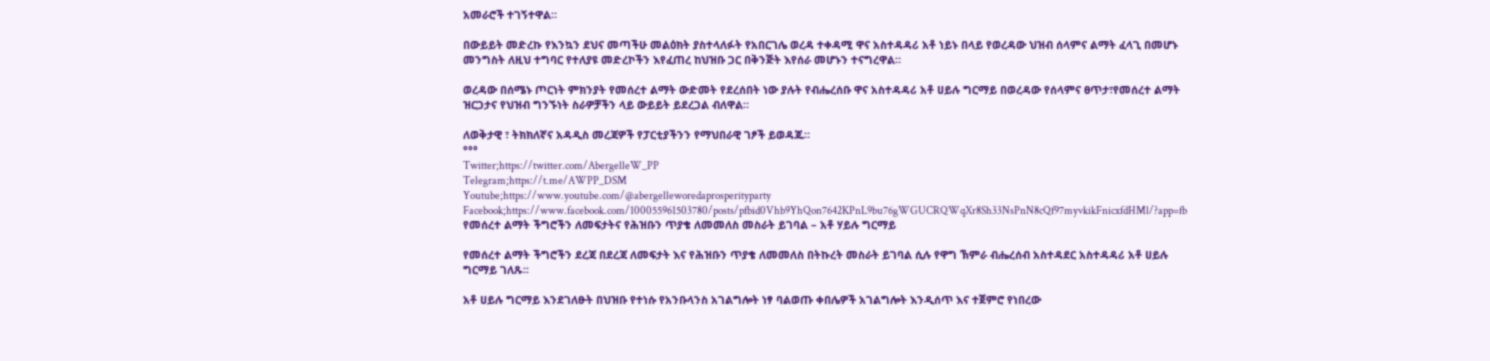አመራሮች ተገኝተዋል።

በውይይት መድረኩ የእንኳን ደህና መጣችሁ መልዕክት ያስተላለፉት የአበርገሌ ወረዳ ተቀዳሚ ዋና አስተዳዳሪ አቶ ነይኑ በላይ የወረዳው ህዝብ ሰላምና ልማት ፈላጊ በመሆኑ መንግስት ለዚህ ተግባር የተለያዩ መድረኮችን እየፈጠረ ከህዝቡ ጋር በቅንጅት እየሰራ መሆኑን ተናግረዋል።

ወረዳው በሰሜኑ ጦርነት ምክንያት የመሰረተ ልማት ውድመት የደረሰበት ነው ያሉት የብሔረሰቡ ዋና አስተዳዳሪ አቶ ሀይሉ ግርማይ በወረዳው የሰላምና ፀጥታ፣የመሰረተ ልማት ዝርጋታና የህዝብ ግንኙነት ስራዎቻችን ላይ ውይይት ይደረጋል ብለዋል።

ለወቅታዊ ፣ ትክክለኛና አዳዲስ መረጃዎች የፓርቲያችንን የማህበራዊ ገፆች ይወዳጁ።
°°°
Twitter;https://twitter.com/AbergelleW_PP
Telegram;https://t.me/AWPP_DSM
Youtube;https://www.youtube.com/@abergelleworedaprosperityparty
Facebook;https://www.facebook.com/100055961503780/posts/pfbid0Vhb9YhQon7642KPnL9bu76gWGUCRQWqXr8Sh33NsPnN8cQf97myvkikFnicxfdHMl/?app=fb
የመሰረተ ልማት ችግሮችን ለመፍታትና የሕዝቡን ጥያቄ ለመመለስ መስራት ይገባል – አቶ ሃይሉ ግርማይ

የመሰረተ ልማት ችግሮችን ደረጃ በደረጃ ለመፍታት እና የሕዝቡን ጥያቄ ለመመለስ በትኩረት መስራት ይገባል ሲሉ የዋግ ኽምራ ብሔረሰብ አስተዳደር አስተዳዳሪ አቶ ሀይሉ ግርማይ ገለጹ፡፡

አቶ ሀይሉ ግርማይ እንደገለፁት በህዝቡ የተነሱ የአንቡላንስ አገልግሎት ነፃ ባልወጡ ቀበሌዎች አገልግሎት እንዲሰጥ እና ተጀምሮ የነበረው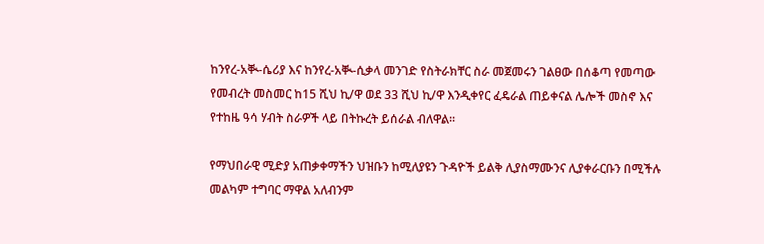ከንየረ-አቚ-ሴሪያ እና ከንየረ-አቚ-ሲቃላ መንገድ የስትራክቸር ስራ መጀመሩን ገልፀው በሰቆጣ የመጣው የመብረት መስመር ከ15 ሺህ ኪ/ዋ ወደ 33 ሺህ ኪ/ዋ እንዲቀየር ፈዴራል ጠይቀናል ሌሎች መስኖ እና የተከዜ ዓሳ ሃብት ስራዎች ላይ በትኩረት ይሰራል ብለዋል።

የማህበራዊ ሚድያ አጠቃቀማችን ህዝቡን ከሚለያዩን ጉዳዮች ይልቅ ሊያስማሙንና ሊያቀራርቡን በሚችሉ መልካም ተግባር ማዋል አለብንም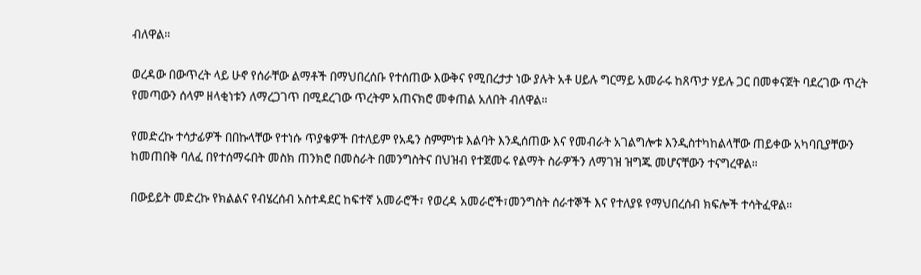ብለዋል።

ወረዳው በውጥረት ላይ ሁኖ የሰራቸው ልማቶች በማህበረሰቡ የተሰጠው እውቅና የሚበረታታ ነው ያሉት አቶ ሀይሉ ግርማይ አመራሩ ከጸጥታ ሃይሉ ጋር በመቀናጀት ባደረገው ጥረት የመጣውን ሰላም ዘላቂነቱን ለማረጋገጥ በሚደረገው ጥረትም አጠናክሮ መቀጠል አለበት ብለዋል።

የመድረኩ ተሳታፊዎች በበኩላቸው የተነሱ ጥያቄዎች በተለይም የአዴን ስምምነቱ እልባት እንዲሰጠው እና የመብራት አገልግሎቱ እንዲስተካከልላቸው ጠይቀው አካባቢያቸውን ከመጠበቅ ባለፈ በየተሰማሩበት መስክ ጠንክሮ በመስራት በመንግስትና በህዝብ የተጀመሩ የልማት ስራዎችን ለማገዝ ዝግጁ መሆናቸውን ተናግረዋል።

በውይይት መድረኩ የክልልና የብሄረሰብ አስተዳደር ከፍተኛ አመራሮች፣ የወረዳ አመራሮች፣መንግስት ሰራተኞች እና የተለያዩ የማህበረሰብ ክፍሎች ተሳትፈዋል።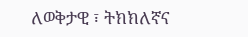ለወቅታዊ ፣ ትክክለኛና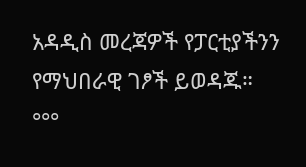አዳዲስ መረጃዎች የፓርቲያችንን የማህበራዊ ገፆች ይወዳጁ።
°°°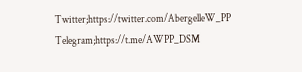Twitter;https://twitter.com/AbergelleW_PP
Telegram;https://t.me/AWPP_DSM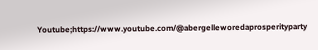Youtube;https://www.youtube.com/@abergelleworedaprosperityparty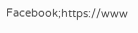Facebook;https://www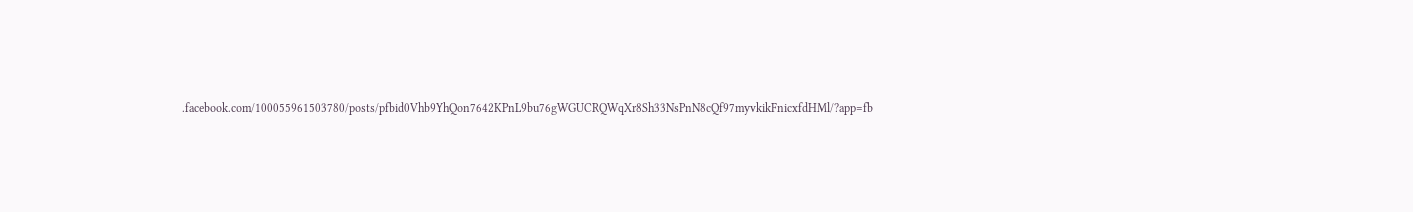.facebook.com/100055961503780/posts/pfbid0Vhb9YhQon7642KPnL9bu76gWGUCRQWqXr8Sh33NsPnN8cQf97myvkikFnicxfdHMl/?app=fb